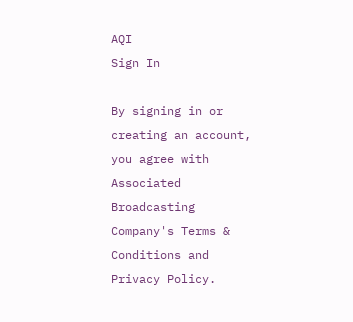AQI
Sign In

By signing in or creating an account, you agree with Associated Broadcasting Company's Terms & Conditions and Privacy Policy.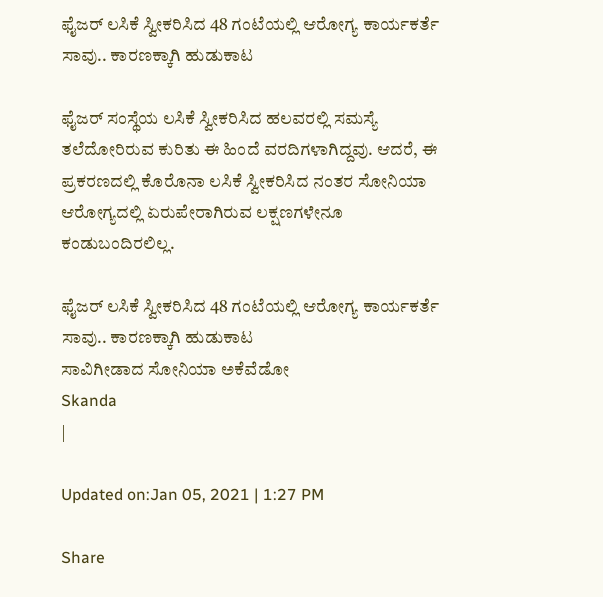ಫೈಜರ್ ಲಸಿಕೆ ಸ್ವೀಕರಿಸಿದ 48 ಗಂಟೆಯಲ್ಲಿ ಆರೋಗ್ಯ ಕಾರ್ಯಕರ್ತೆ ಸಾವು.. ಕಾರಣಕ್ಕಾಗಿ ಹುಡುಕಾಟ

ಫೈಜರ್ ಸಂಸ್ಥೆಯ ಲಸಿಕೆ ಸ್ವೀಕರಿಸಿದ ಹಲವರಲ್ಲಿ ಸಮಸ್ಯೆ ತಲೆದೋರಿರುವ ಕುರಿತು ಈ ಹಿಂದೆ ವರದಿಗಳಾಗಿದ್ದವು. ಆದರೆ, ಈ ಪ್ರಕರಣದಲ್ಲಿ ಕೊರೊನಾ ಲಸಿಕೆ ಸ್ವೀಕರಿಸಿದ ನಂತರ ಸೋನಿಯಾ ಆರೋಗ್ಯದಲ್ಲಿ ಏರುಪೇರಾಗಿರುವ ಲಕ್ಷಣಗಳೇನೂ ಕಂಡುಬಂದಿರಲಿಲ್ಲ.

ಫೈಜರ್ ಲಸಿಕೆ ಸ್ವೀಕರಿಸಿದ 48 ಗಂಟೆಯಲ್ಲಿ ಆರೋಗ್ಯ ಕಾರ್ಯಕರ್ತೆ ಸಾವು.. ಕಾರಣಕ್ಕಾಗಿ ಹುಡುಕಾಟ
ಸಾವಿಗೀಡಾದ ಸೋನಿಯಾ ಅಕೆವೆಡೋ
Skanda
|

Updated on:Jan 05, 2021 | 1:27 PM

Share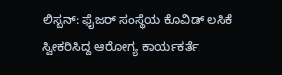ಲಿಸ್ಬನ್: ಫೈಜರ್ ಸಂಸ್ಥೆಯ ಕೊವಿಡ್ ಲಸಿಕೆ ಸ್ವೀಕರಿಸಿದ್ದ ಆರೋಗ್ಯ ಕಾರ್ಯಕರ್ತೆ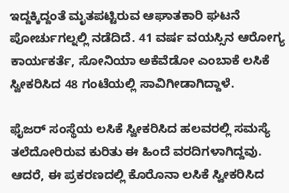ಇದ್ದಕ್ಕಿದ್ದಂತೆ ಮೃತಪಟ್ಟಿರುವ ಆಘಾತಕಾರಿ ಘಟನೆ ಪೋರ್ಚುಗಲ್ನಲ್ಲಿ ನಡೆದಿದೆ. 41 ವರ್ಷ ವಯಸ್ಸಿನ ಆರೋಗ್ಯ ಕಾರ್ಯಕರ್ತೆ, ಸೋನಿಯಾ ಅಕೆವೆಡೋ ಎಂಬಾಕೆ ಲಸಿಕೆ ಸ್ವೀಕರಿಸಿದ 48 ಗಂಟೆಯಲ್ಲಿ ಸಾವಿಗೀಡಾಗಿದ್ದಾಳೆ.

ಫೈಜರ್ ಸಂಸ್ಥೆಯ ಲಸಿಕೆ ಸ್ವೀಕರಿಸಿದ ಹಲವರಲ್ಲಿ ಸಮಸ್ಯೆ ತಲೆದೋರಿರುವ ಕುರಿತು ಈ ಹಿಂದೆ ವರದಿಗಳಾಗಿದ್ದವು. ಆದರೆ, ಈ ಪ್ರಕರಣದಲ್ಲಿ ಕೊರೊನಾ ಲಸಿಕೆ ಸ್ವೀಕರಿಸಿದ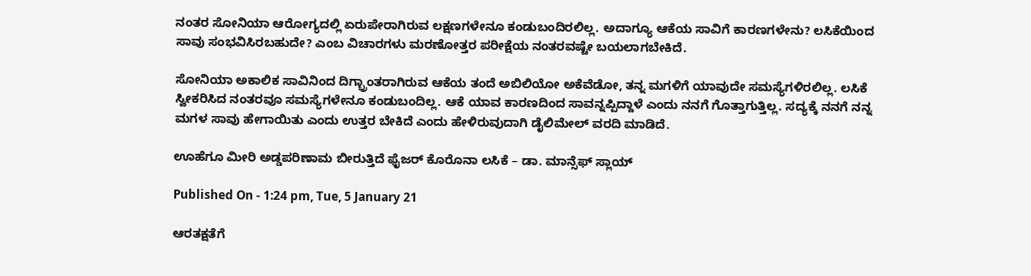ನಂತರ ಸೋನಿಯಾ ಆರೋಗ್ಯದಲ್ಲಿ ಏರುಪೇರಾಗಿರುವ ಲಕ್ಷಣಗಳೇನೂ ಕಂಡುಬಂದಿರಲಿಲ್ಲ. ಅದಾಗ್ಯೂ ಆಕೆಯ ಸಾವಿಗೆ ಕಾರಣಗಳೇನು? ಲಸಿಕೆಯಿಂದ ಸಾವು ಸಂಭವಿಸಿರಬಹುದೇ? ಎಂಬ ವಿಚಾರಗಳು ಮರಣೋತ್ತರ ಪರೀಕ್ಷೆಯ ನಂತರವಷ್ಟೇ ಬಯಲಾಗಬೇಕಿದೆ.

ಸೋನಿಯಾ ಅಕಾಲಿಕ ಸಾವಿನಿಂದ ದಿಗ್ಭ್ರಾಂತರಾಗಿರುವ ಆಕೆಯ ತಂದೆ ಅಬಿಲಿಯೋ ಅಕೆವೆಡೋ, ತನ್ನ ಮಗಳಿಗೆ ಯಾವುದೇ ಸಮಸ್ಯೆಗಳಿರಲಿಲ್ಲ. ಲಸಿಕೆ ಸ್ವೀಕರಿಸಿದ ನಂತರವೂ ಸಮಸ್ಯೆಗಳೇನೂ ಕಂಡುಬಂದಿಲ್ಲ. ಆಕೆ ಯಾವ ಕಾರಣದಿಂದ ಸಾವನ್ನಪ್ಪಿದ್ದಾಳೆ ಎಂದು ನನಗೆ ಗೊತ್ತಾಗುತ್ತಿಲ್ಲ. ಸದ್ಯಕ್ಕೆ ನನಗೆ ನನ್ನ ಮಗಳ ಸಾವು ಹೇಗಾಯಿತು ಎಂದು ಉತ್ತರ ಬೇಕಿದೆ ಎಂದು ಹೇಳಿರುವುದಾಗಿ ಡೈಲಿಮೇಲ್ ವರದಿ ಮಾಡಿದೆ.

ಊಹೆಗೂ ಮೀರಿ ಅಡ್ಡಪರಿಣಾಮ ಬೀರುತ್ತಿದೆ ಫೈಜರ್ ಕೊರೊನಾ ಲಸಿಕೆ – ಡಾ. ಮಾನ್ಸೆಫ್ ಸ್ಲಾಯ್

Published On - 1:24 pm, Tue, 5 January 21

ಆರತಕ್ಷತೆಗೆ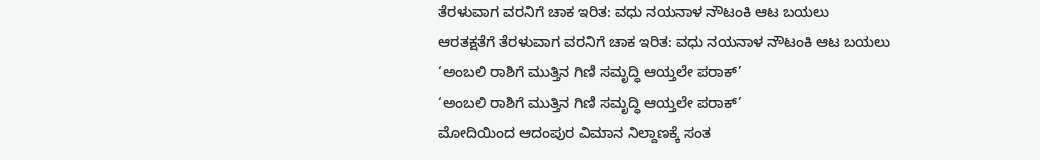ತೆರಳುವಾಗ ವರನಿಗೆ ಚಾಕ ಇರಿತ: ವಧು ನಯನಾಳ ನೌಟಂಕಿ ಆಟ ಬಯಲು
ಆರತಕ್ಷತೆಗೆ ತೆರಳುವಾಗ ವರನಿಗೆ ಚಾಕ ಇರಿತ: ವಧು ನಯನಾಳ ನೌಟಂಕಿ ಆಟ ಬಯಲು
‘ಅಂಬಲಿ ರಾಶಿಗೆ ಮುತ್ತಿನ ಗಿಣಿ ಸಮೃದ್ಧಿ ಆಯ್ತಲೇ ಪರಾಕ್’
‘ಅಂಬಲಿ ರಾಶಿಗೆ ಮುತ್ತಿನ ಗಿಣಿ ಸಮೃದ್ಧಿ ಆಯ್ತಲೇ ಪರಾಕ್’
ಮೋದಿಯಿಂದ ಆದಂಪುರ ವಿಮಾನ ನಿಲ್ದಾಣಕ್ಕೆ ಸಂತ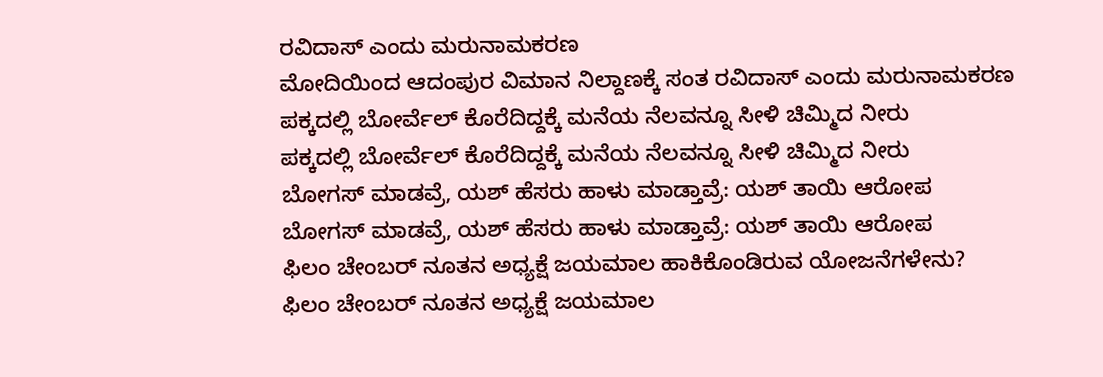ರವಿದಾಸ್ ಎಂದು ಮರುನಾಮಕರಣ
ಮೋದಿಯಿಂದ ಆದಂಪುರ ವಿಮಾನ ನಿಲ್ದಾಣಕ್ಕೆ ಸಂತ ರವಿದಾಸ್ ಎಂದು ಮರುನಾಮಕರಣ
ಪಕ್ಕದಲ್ಲಿ ಬೋರ್ವೆಲ್ ಕೊರೆದಿದ್ದಕ್ಕೆ ಮನೆಯ ನೆಲವನ್ನೂ ಸೀಳಿ ಚಿಮ್ಮಿದ ನೀರು
ಪಕ್ಕದಲ್ಲಿ ಬೋರ್ವೆಲ್ ಕೊರೆದಿದ್ದಕ್ಕೆ ಮನೆಯ ನೆಲವನ್ನೂ ಸೀಳಿ ಚಿಮ್ಮಿದ ನೀರು
ಬೋಗಸ್ ಮಾಡವ್ರೆ, ಯಶ್ ಹೆಸರು ಹಾಳು ಮಾಡ್ತಾವ್ರೆ: ಯಶ್ ತಾಯಿ ಆರೋಪ
ಬೋಗಸ್ ಮಾಡವ್ರೆ, ಯಶ್ ಹೆಸರು ಹಾಳು ಮಾಡ್ತಾವ್ರೆ: ಯಶ್ ತಾಯಿ ಆರೋಪ
ಫಿಲಂ ಚೇಂಬರ್ ನೂತನ ಅಧ್ಯಕ್ಷೆ ಜಯಮಾಲ ಹಾಕಿಕೊಂಡಿರುವ ಯೋಜನೆಗಳೇನು?
ಫಿಲಂ ಚೇಂಬರ್ ನೂತನ ಅಧ್ಯಕ್ಷೆ ಜಯಮಾಲ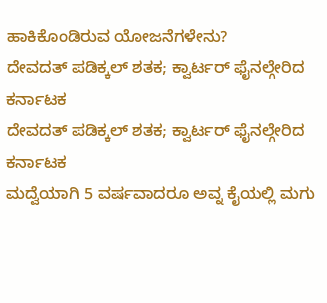ಹಾಕಿಕೊಂಡಿರುವ ಯೋಜನೆಗಳೇನು?
ದೇವದತ್ ಪಡಿಕ್ಕಲ್ ಶತಕ; ಕ್ವಾರ್ಟರ್ ಫೈನಲ್ಗೇರಿದ ಕರ್ನಾಟಕ
ದೇವದತ್ ಪಡಿಕ್ಕಲ್ ಶತಕ; ಕ್ವಾರ್ಟರ್ ಫೈನಲ್ಗೇರಿದ ಕರ್ನಾಟಕ
ಮದ್ವೆಯಾಗಿ 5 ವರ್ಷವಾದರೂ ಅವ್ನ ಕೈಯಲ್ಲಿ ಮಗು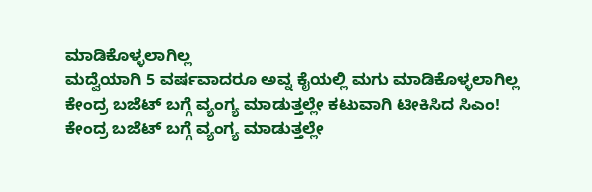ಮಾಡಿಕೊಳ್ಳಲಾಗಿಲ್ಲ
ಮದ್ವೆಯಾಗಿ 5 ವರ್ಷವಾದರೂ ಅವ್ನ ಕೈಯಲ್ಲಿ ಮಗು ಮಾಡಿಕೊಳ್ಳಲಾಗಿಲ್ಲ
ಕೇಂದ್ರ ಬಜೆಟ್ ಬಗ್ಗೆ ವ್ಯಂಗ್ಯ ಮಾಡುತ್ತಲ್ಲೇ ಕಟುವಾಗಿ ಟೀಕಿಸಿದ ಸಿಎಂ!
ಕೇಂದ್ರ ಬಜೆಟ್ ಬಗ್ಗೆ ವ್ಯಂಗ್ಯ ಮಾಡುತ್ತಲ್ಲೇ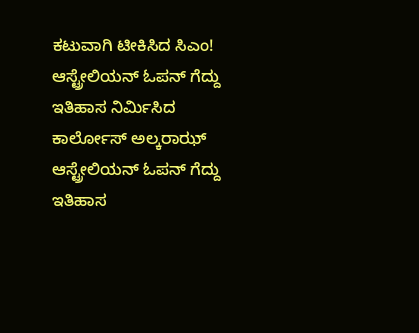ಕಟುವಾಗಿ ಟೀಕಿಸಿದ ಸಿಎಂ!
ಆಸ್ಟ್ರೇಲಿಯನ್ ಓಪನ್ ಗೆದ್ದು ಇತಿಹಾಸ ನಿರ್ಮಿಸಿದ ಕಾರ್ಲೋಸ್ ಅಲ್ಕರಾಝ್
ಆಸ್ಟ್ರೇಲಿಯನ್ ಓಪನ್ ಗೆದ್ದು ಇತಿಹಾಸ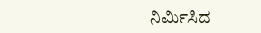ನಿರ್ಮಿಸಿದ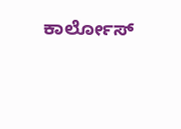ಕಾರ್ಲೋಸ್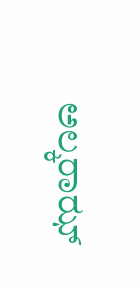ಅಲ್ಕರಾಝ್